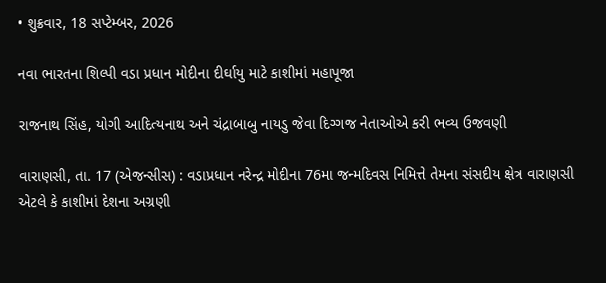• શુક્રવાર, 18 સપ્ટેમ્બર, 2026

નવા ભારતના શિલ્પી વડા પ્રધાન મોદીના દીર્ઘાયુ માટે કાશીમાં મહાપૂજા

રાજનાથ સિંહ, યોગી આદિત્યનાથ અને ચંદ્રાબાબુ નાયડુ જેવા દિગ્ગજ નેતાઓએ કરી ભવ્ય ઉજવણી

વારાણસી, તા. 17 (એજન્સીસ) : વડાપ્રધાન નરેન્દ્ર મોદીના 76મા જન્મદિવસ નિમિત્તે તેમના સંસદીય ક્ષેત્ર વારાણસી એટલે કે કાશીમાં દેશના અગ્રણી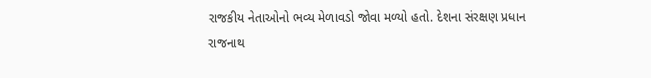રાજકીય નેતાઓનો ભવ્ય મેળાવડો જોવા મળ્યો હતો. દેશના સંરક્ષણ પ્રધાન રાજનાથ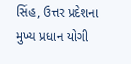સિંહ, ઉત્તર પ્રદેશના મુખ્ય પ્રધાન યોગી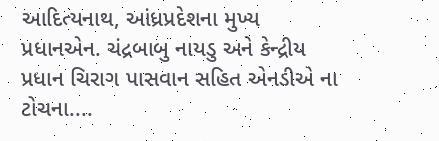આદિત્યનાથ, આંધ્રપ્રદેશના મુખ્ય પ્રધાનએન. ચંદ્રબાબુ નાયડુ અને કેન્દ્રીય પ્રધાન ચિરાગ પાસવાન સહિત એનડીએ ના ટોચના....